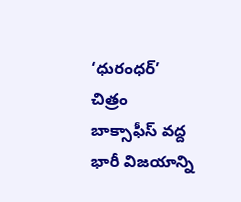‘ధురంధర్’ చిత్రం బాక్సాఫీస్ వద్ద భారీ విజయాన్ని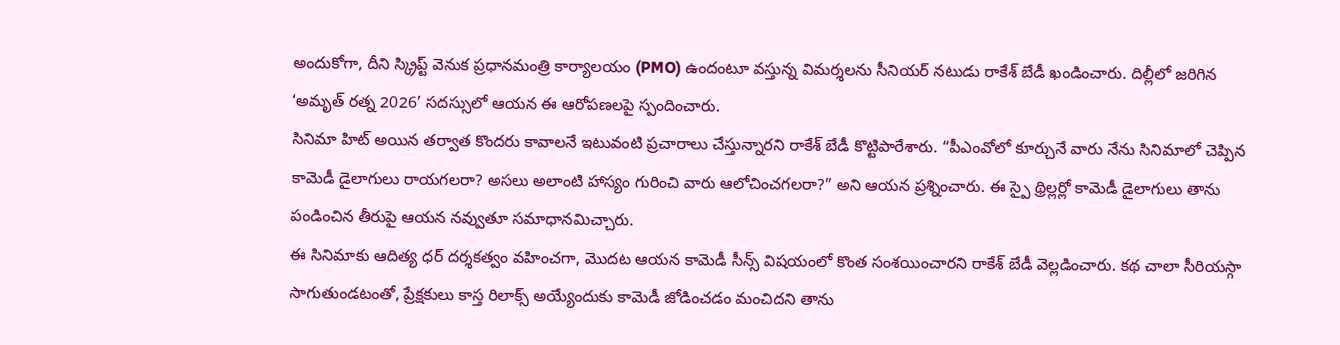అందుకోగా, దీని స్క్రిప్ట్ వెనుక ప్రధానమంత్రి కార్యాలయం (PMO) ఉందంటూ వస్తున్న విమర్శలను సీనియర్ నటుడు రాకేశ్ బేడీ ఖండించారు. దిల్లీలో జరిగిన ‘అమృత్ రత్న 2026’ సదస్సులో ఆయన ఈ ఆరోపణలపై స్పందించారు.
సినిమా హిట్ అయిన తర్వాత కొందరు కావాలనే ఇటువంటి ప్రచారాలు చేస్తున్నారని రాకేశ్ బేడీ కొట్టిపారేశారు. “పీఎంవోలో కూర్చునే వారు నేను సినిమాలో చెప్పిన కామెడీ డైలాగులు రాయగలరా? అసలు అలాంటి హాస్యం గురించి వారు ఆలోచించగలరా?” అని ఆయన ప్రశ్నించారు. ఈ స్పై థ్రిల్లర్లో కామెడీ డైలాగులు తాను పండించిన తీరుపై ఆయన నవ్వుతూ సమాధానమిచ్చారు.
ఈ సినిమాకు ఆదిత్య ధర్ దర్శకత్వం వహించగా, మొదట ఆయన కామెడీ సీన్స్ విషయంలో కొంత సంశయించారని రాకేశ్ బేడీ వెల్లడించారు. కథ చాలా సీరియస్గా సాగుతుండటంతో, ప్రేక్షకులు కాస్త రిలాక్స్ అయ్యేందుకు కామెడీ జోడించడం మంచిదని తాను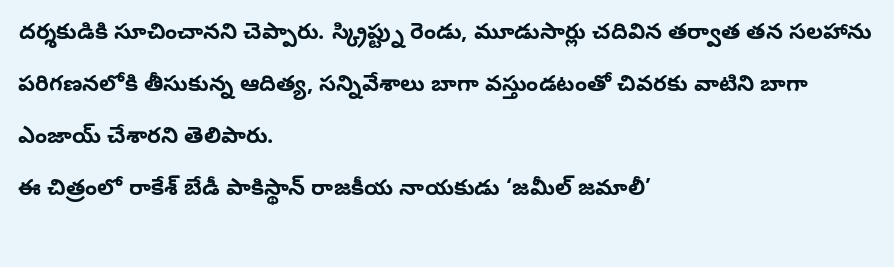దర్శకుడికి సూచించానని చెప్పారు. స్క్రిప్ట్ను రెండు, మూడుసార్లు చదివిన తర్వాత తన సలహాను పరిగణనలోకి తీసుకున్న ఆదిత్య, సన్నివేశాలు బాగా వస్తుండటంతో చివరకు వాటిని బాగా ఎంజాయ్ చేశారని తెలిపారు.
ఈ చిత్రంలో రాకేశ్ బేడీ పాకిస్థాన్ రాజకీయ నాయకుడు ‘జమీల్ జమాలీ’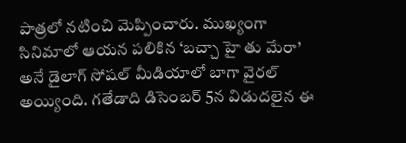పాత్రలో నటించి మెప్పించారు. ముఖ్యంగా సినిమాలో ఆయన పలికిన ‘బచ్చా హై తు మేరా’ అనే డైలాగ్ సోషల్ మీడియాలో బాగా వైరల్ అయ్యింది. గతేడాది డిసెంబర్ 5న విడుదలైన ఈ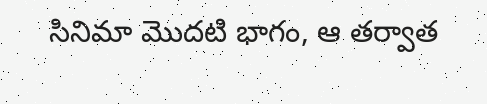సినిమా మొదటి భాగం, ఆ తర్వాత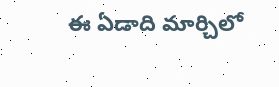ఈ ఏడాది మార్చిలో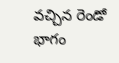వచ్చిన రెండో భాగం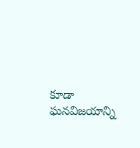కూడా ఘనవిజయాన్ని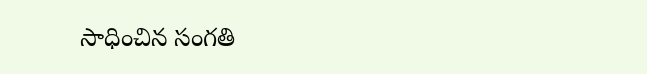సాధించిన సంగతి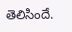తెలిసిందే.